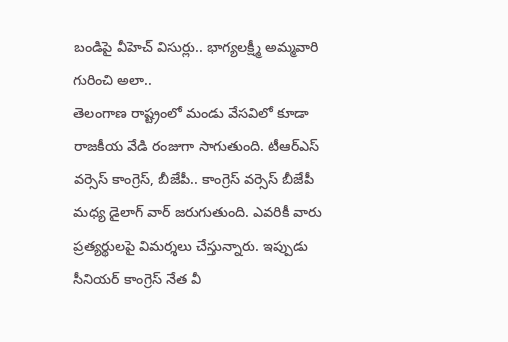బండిపై వీహెచ్ విసుర్లు.. భాగ్యలక్ష్మీ అమ్మవారి గురించి అలా..
తెలంగాణ రాష్ట్రంలో మండు వేసవిలో కూడా రాజకీయ వేడి రంజుగా సాగుతుంది. టీఆర్ఎస్ వర్సెస్ కాంగ్రెస్, బీజేపీ.. కాంగ్రెస్ వర్సెస్ బీజేపీ మధ్య డైలాగ్ వార్ జరుగుతుంది. ఎవరికీ వారు ప్రత్యర్థులపై విమర్శలు చేస్తున్నారు. ఇప్పుడు సీనియర్ కాంగ్రెస్ నేత వీ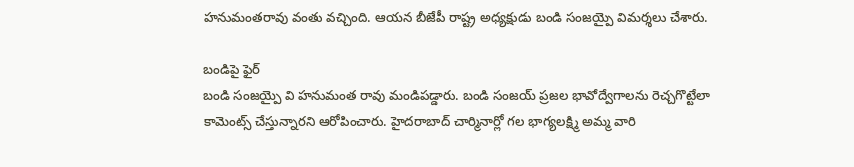హనుమంతరావు వంతు వచ్చింది. ఆయన బీజేపీ రాష్ట్ర అధ్యక్షుడు బండి సంజయ్పై విమర్శలు చేశారు.

బండిపై ఫైర్
బండి సంజయ్పై వి హనుమంత రావు మండిపడ్డారు. బండి సంజయ్ ప్రజల భావోద్వేగాలను రెచ్చగొట్టేలా కామెంట్స్ చేస్తున్నారని ఆరోపించారు. హైదరాబాద్ చార్మినార్లో గల భాగ్యలక్ష్మి అమ్మ వారి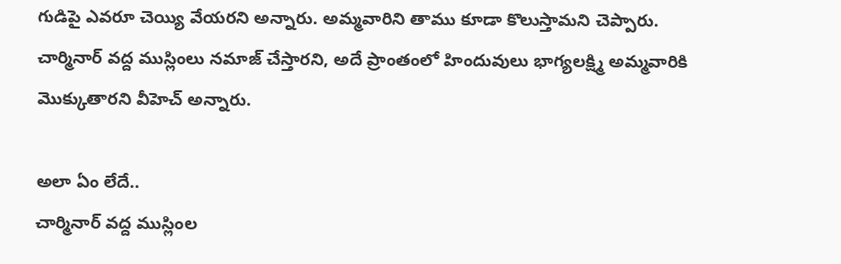గుడిపై ఎవరూ చెయ్యి వేయరని అన్నారు. అమ్మవారిని తాము కూడా కొలుస్తామని చెప్పారు. చార్మినార్ వద్ద ముస్లింలు నమాజ్ చేస్తారని, అదే ప్రాంతంలో హిందువులు భాగ్యలక్ష్మి అమ్మవారికి మొక్కుతారని వీహెచ్ అన్నారు.

అలా ఏం లేదే..
చార్మినార్ వద్ద ముస్లింల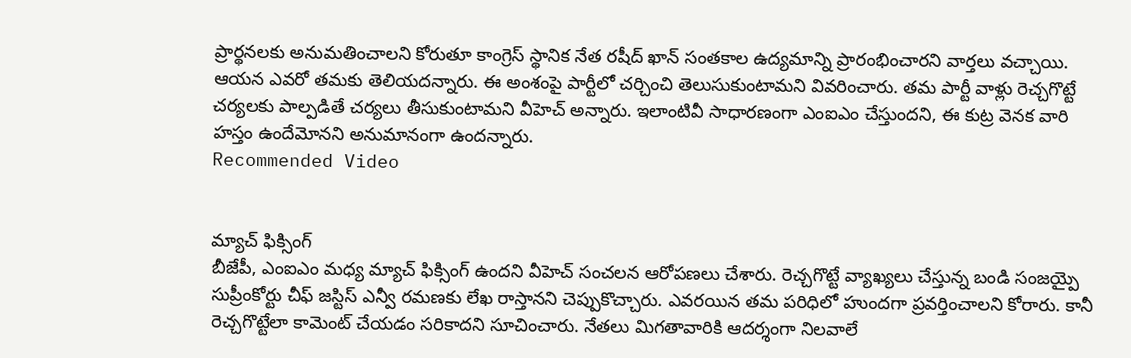ప్రార్థనలకు అనుమతించాలని కోరుతూ కాంగ్రెస్ స్థానిక నేత రషీద్ ఖాన్ సంతకాల ఉద్యమాన్ని ప్రారంభించారని వార్తలు వచ్చాయి. ఆయన ఎవరో తమకు తెలియదన్నారు. ఈ అంశంపై పార్టీలో చర్చించి తెలుసుకుంటామని వివరించారు. తమ పార్టీ వాళ్లు రెచ్చగొట్టే చర్యలకు పాల్పడితే చర్యలు తీసుకుంటామని వీహెచ్ అన్నారు. ఇలాంటివీ సాధారణంగా ఎంఐఎం చేస్తుందని, ఈ కుట్ర వెనక వారి హస్తం ఉందేమోనని అనుమానంగా ఉందన్నారు.
Recommended Video


మ్యాచ్ ఫిక్సింగ్
బీజేపీ, ఎంఐఎం మధ్య మ్యాచ్ ఫిక్సింగ్ ఉందని వీహెచ్ సంచలన ఆరోపణలు చేశారు. రెచ్చగొట్టే వ్యాఖ్యలు చేస్తున్న బండి సంజయ్పై సుప్రీంకోర్టు చీఫ్ జస్టిస్ ఎన్వీ రమణకు లేఖ రాస్తానని చెప్పుకొచ్చారు. ఎవరయిన తమ పరిధిలో హుందగా ప్రవర్తించాలని కోరారు. కానీ రెచ్చగొట్టేలా కామెంట్ చేయడం సరికాదని సూచించారు. నేతలు మిగతావారికి ఆదర్శంగా నిలవాలే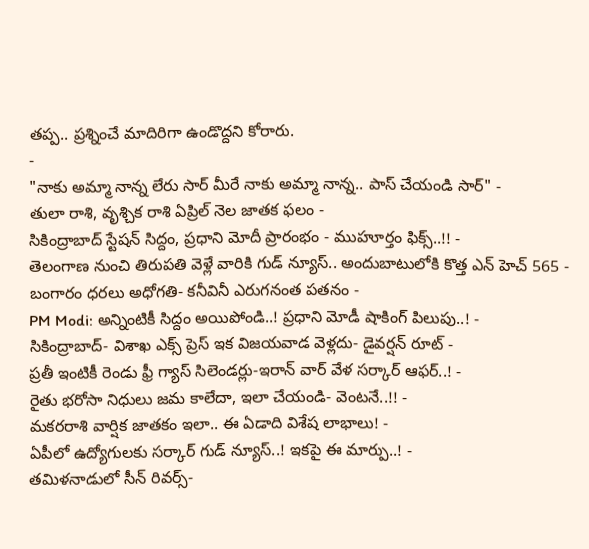తప్ప.. ప్రశ్నించే మాదిరిగా ఉండొద్దని కోరారు.
-
"నాకు అమ్మా నాన్న లేరు సార్ మీరే నాకు అమ్మా నాన్న.. పాస్ చేయండి సార్" -
తులా రాశి, వృశ్చిక రాశి ఏప్రిల్ నెల జాతక ఫలం -
సికింద్రాబాద్ స్టేషన్ సిద్దం, ప్రధాని మోదీ ప్రారంభం - ముహూర్తం ఫిక్స్..!! -
తెలంగాణ నుంచి తిరుపతి వెళ్లే వారికి గుడ్ న్యూస్.. అందుబాటులోకి కొత్త ఎన్ హెచ్ 565 -
బంగారం ధరలు అధోగతి- కనీవినీ ఎరుగనంత పతనం -
PM Modi: అన్నింటికీ సిద్దం అయిపోండి..! ప్రధాని మోడీ షాకింగ్ పిలుపు..! -
సికింద్రాబాద్- విశాఖ ఎక్స్ ప్రెస్ ఇక విజయవాడ వెళ్లదు- డైవర్షన్ రూట్ -
ప్రతీ ఇంటికీ రెండు ఫ్రీ గ్యాస్ సిలెండర్లు-ఇరాన్ వార్ వేళ సర్కార్ ఆఫర్..! -
రైతు భరోసా నిధులు జమ కాలేదా, ఇలా చేయండి- వెంటనే..!! -
మకరరాశి వార్షిక జాతకం ఇలా.. ఈ ఏడాది విశేష లాభాలు! -
ఏపీలో ఉద్యోగులకు సర్కార్ గుడ్ న్యూస్..! ఇకపై ఈ మార్పు..! -
తమిళనాడులో సీన్ రివర్స్-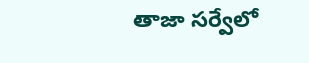తాజా సర్వేలో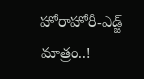హోరాహోరీ-ఎడ్జ్ మాత్రం..!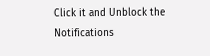Click it and Unblock the Notifications